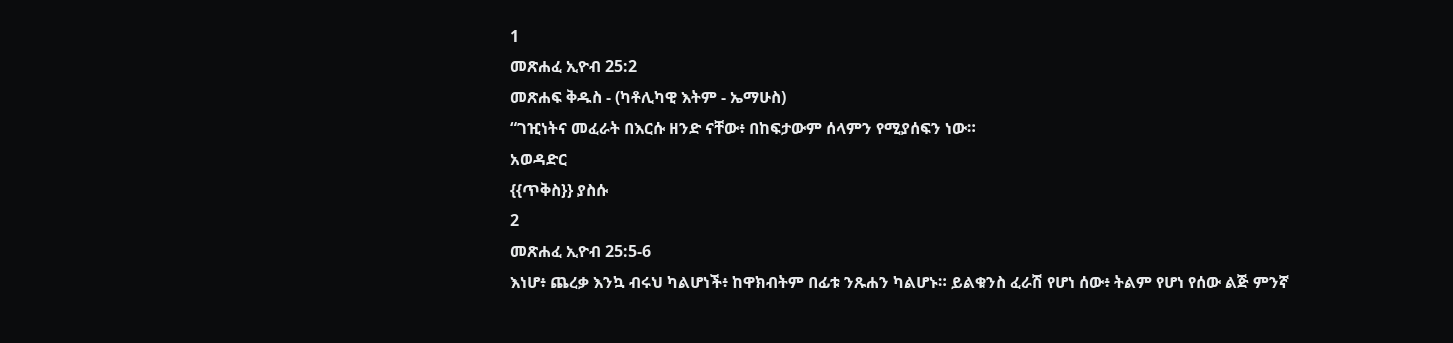1
መጽሐፈ ኢዮብ 25:2
መጽሐፍ ቅዱስ - (ካቶሊካዊ እትም - ኤማሁስ)
“ገዢነትና መፈራት በእርሱ ዘንድ ናቸው፥ በከፍታውም ሰላምን የሚያሰፍን ነው።
አወዳድር
{{ጥቅስ}} ያስሱ
2
መጽሐፈ ኢዮብ 25:5-6
እነሆ፥ ጨረቃ እንኳ ብሩህ ካልሆነች፥ ከዋክብትም በፊቱ ንጹሐን ካልሆኑ። ይልቁንስ ፈራሽ የሆነ ሰው፥ ትልም የሆነ የሰው ልጅ ምንኛ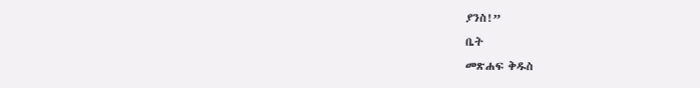ያንስ!”
ቤት
መጽሐፍ ቅዱስ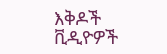እቅዶች
ቪዲዮዎች